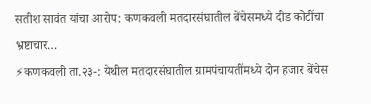सतीश सावंत यांचा आरोप: कणकवली मतदारसंघातील बेंचेसमध्ये दीड कोटींचा भ्रष्टाचार…
⚡कणकवली ता.२३-: येथील मतदारसंघातील ग्रामपंचायतींमध्ये दोन हजार बेंचेस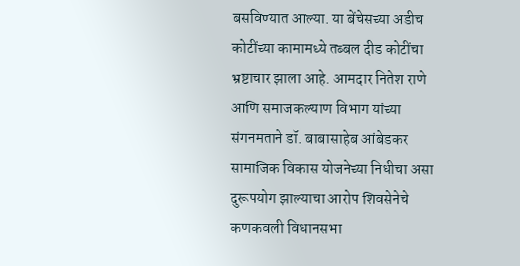बसविण्यात आल्या. या बेंचेसच्या अडीच कोटींच्या कामामध्ये तब्बल दीड कोटींचा भ्रष्टाचार झाला आहे. आमदार नितेश राणे आणि समाजकल्याण विभाग यांच्या संगनमताने डॉ. बाबासाहेब आंबेडकर सामाजिक विकास योजनेच्या निधीचा असा दुरूपयोग झाल्याचा आरोप शिवसेनेचे कणकवली विधानसभा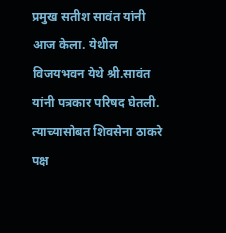प्रमुख सतीश सावंत यांनी आज केला. येथील विजयभवन येथे श्री.सावंत यांनी पत्रकार परिषद घेतली. त्याच्यासोबत शिवसेना ठाकरे पक्ष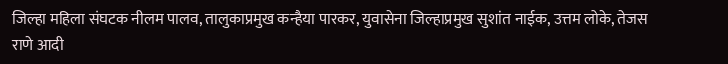जिल्हा महिला संघटक नीलम पालव, तालुकाप्रमुख कन्हैया पारकर, युवासेना जिल्हाप्रमुख सुशांत नाईक, उत्तम लोके, तेजस राणे आदी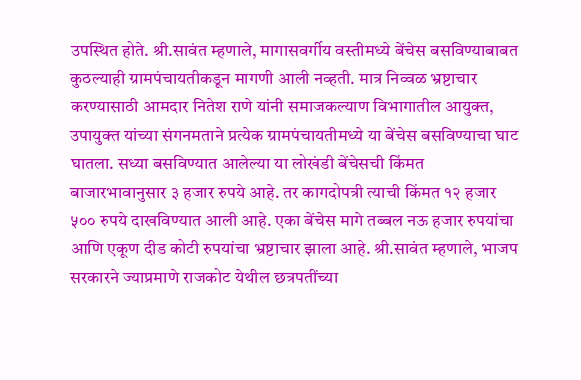उपस्थित होते. श्री.सावंत म्हणाले, मागासवर्गीय वस्तीमध्ये बेंचेस बसविण्याबाबत कुठल्याही ग्रामपंचायतीकडून मागणी आली नव्हती. मात्र निव्वळ भ्रष्टाचार करण्यासाठी आमदार नितेश राणे यांनी समाजकल्याण विभागातील आयुक्त, उपायुक्त यांच्या संगनमताने प्रत्येक ग्रामपंचायतीमध्ये या बेंचेस बसविण्याचा घाट घातला. सध्या बसविण्यात आलेल्या या लोखंडी बेंचेसची किंमत बाजारभावानुसार ३ हजार रुपये आहे. तर कागदोपत्री त्याची किंमत १२ हजार ५०० रुपये दाखविण्यात आली आहे. एका बेंचेस मागे तब्बल नऊ हजार रुपयांचा आणि एकूण दीड कोटी रुपयांचा भ्रष्टाचार झाला आहे. श्री.सावंत म्हणाले, भाजप सरकारने ज्याप्रमाणे राजकोट येथील छत्रपतींच्या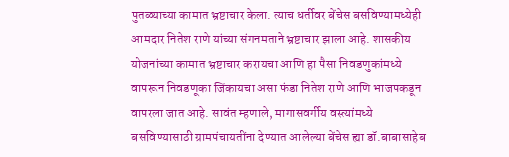पुतळ्याच्या कामात भ्रष्टाचार केला. त्याच धर्तीवर बेंचेस बसविण्यामध्येही आमदार नितेश राणे यांच्या संगनमताने भ्रष्टाचार झाला आहे. शासकीय योजनांच्या कामात भ्रष्टाचार करायचा आणि हा पैसा निवडणुकांमध्ये वापरून निवडणूका जिंकायचा असा फंडा नितेश राणे आणि भाजपकडून वापरला जात आहे. सावंत म्हणाले, मागासवर्गीय वस्त्यांमध्ये बसविण्यासाठी ग्रामपंचायतींना देण्यात आलेल्या बेंचेस ह्या डॉ.बाबासाहेब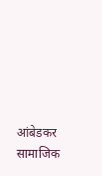आंबेडकर सामाजिक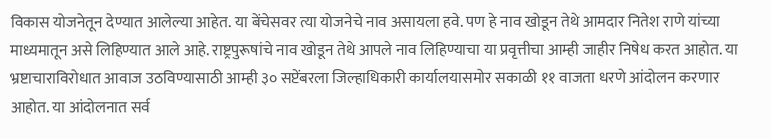विकास योजनेतून देण्यात आलेल्या आहेत. या बेंचेसवर त्या योजनेचे नाव असायला हवे. पण हे नाव खोडून तेथे आमदार नितेश राणे यांच्या माध्यमातून असे लिहिण्यात आले आहे. राष्ट्रपुरूषांचे नाव खोडून तेथे आपले नाव लिहिण्याचा या प्रवृत्तीचा आम्ही जाहीर निषेध करत आहोत. या भ्रष्टाचाराविरोधात आवाज उठविण्यासाठी आम्ही ३० सप्टेंबरला जिल्हाधिकारी कार्यालयासमोर सकाळी ११ वाजता धरणे आंदोलन करणार आहोत. या आंदोलनात सर्व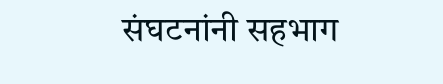संघटनांनी सहभाग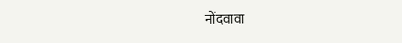नोंदवावा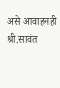असे आवाहनही श्री.सावंत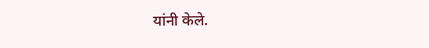यांनी केले.